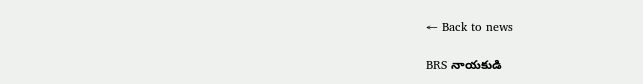← Back to news

BRS నాయకుడి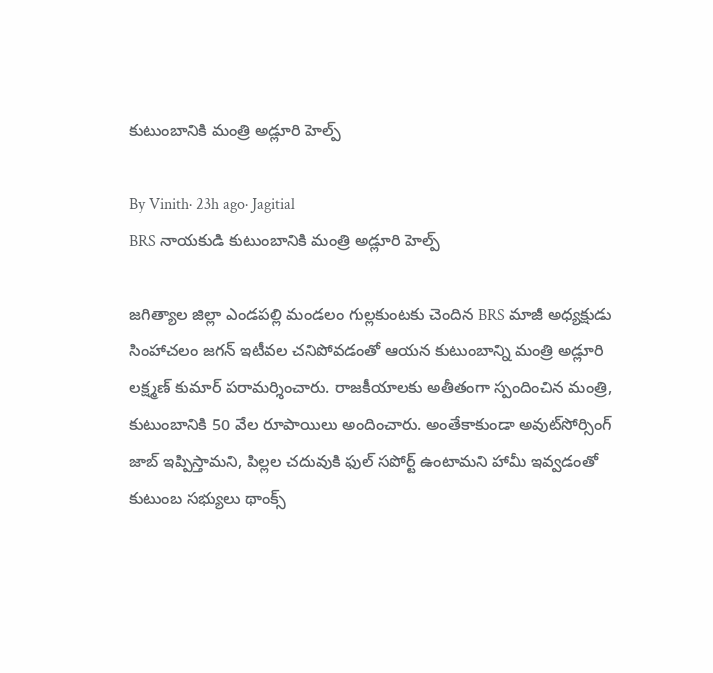కుటుంబానికి మంత్రి అడ్లూరి హెల్ప్

By Vinith· 23h ago· Jagitial
BRS నాయకుడి కుటుంబానికి మంత్రి అడ్లూరి హెల్ప్

జగిత్యాల జిల్లా ఎండపల్లి మండలం గుల్లకుంటకు చెందిన BRS మాజీ అధ్యక్షుడు సింహాచలం జగన్ ఇటీవల చనిపోవడంతో ఆయన కుటుంబాన్ని మంత్రి అడ్లూరి లక్ష్మణ్ కుమార్ పరామర్శించారు. రాజకీయాలకు అతీతంగా స్పందించిన మంత్రి, కుటుంబానికి 50 వేల రూపాయిలు అందించారు. అంతేకాకుండా అవుట్‌సోర్సింగ్ జాబ్ ఇప్పిస్తామని, పిల్లల చదువుకి ఫుల్ సపోర్ట్ ఉంటామని హామీ ఇవ్వడంతో కుటుంబ సభ్యులు థాంక్స్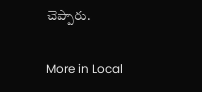చెప్పారు.

More in Local